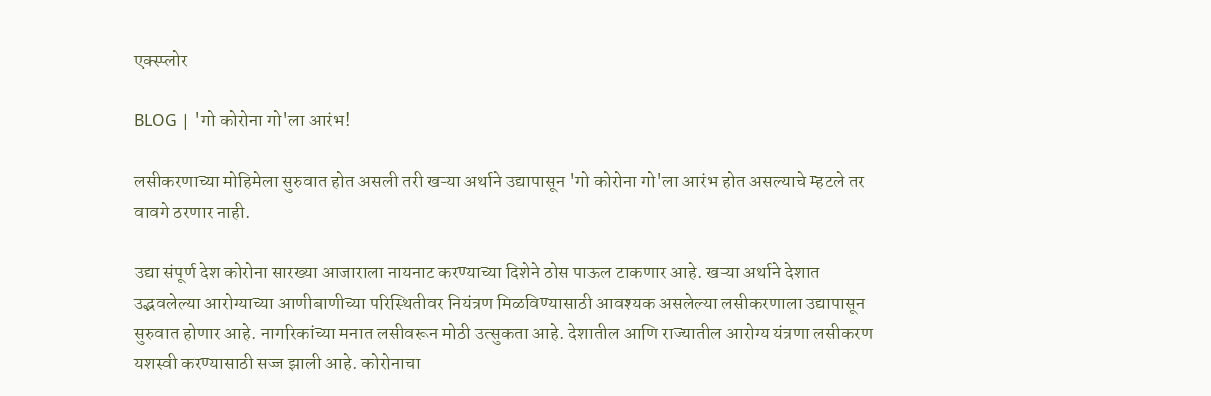एक्स्प्लोर

BLOG | 'गो कोरोना गो'ला आरंभ!

लसीकरणाच्या मोहिमेला सुरुवात होत असली तरी खऱ्या अर्थाने उद्यापासून 'गो कोरोना गो'ला आरंभ होत असल्याचे म्हटले तर वावगे ठरणार नाही.

उद्या संपूर्ण देश कोरोना सारख्या आजाराला नायनाट करण्याच्या दिशेने ठोस पाऊल टाकणार आहे. खऱ्या अर्थाने देशात उद्भवलेल्या आरोग्याच्या आणीबाणीच्या परिस्थितीवर नियंत्रण मिळविण्यासाठी आवश्यक असलेल्या लसीकरणाला उद्यापासून सुरुवात होणार आहे. नागरिकांच्या मनात लसीवरून मोठी उत्सुकता आहे. देशातील आणि राज्यातील आरोग्य यंत्रणा लसीकरण यशस्वी करण्यासाठी सज्ज झाली आहे. कोरोनाचा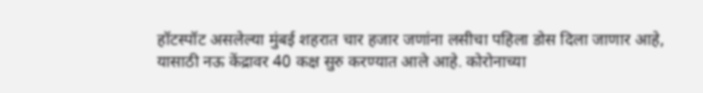हॉटस्पॉट असलेल्या मुंबई शहरात चार हजार जणांना लसीचा पहिला डोस दिला जाणार आहे, यासाठी नऊ केंद्रावर 40 कक्ष सुरु करण्यात आले आहे. कोरोनाच्या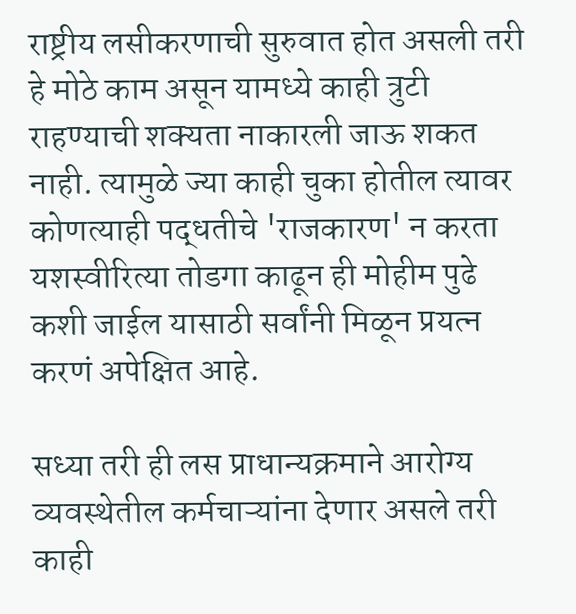राष्ट्रीय लसीकरणाची सुरुवात होत असली तरी हे मोठे काम असून यामध्ये काही त्रुटी राहण्याची शक्यता नाकारली जाऊ शकत नाही. त्यामुळे ज्या काही चुका होतील त्यावर कोणत्याही पद्धतीचे 'राजकारण' न करता यशस्वीरित्या तोडगा काढून ही मोहीम पुढे कशी जाईल यासाठी सर्वांनी मिळून प्रयत्न करणं अपेक्षित आहे.

सध्या तरी ही लस प्राधान्यक्रमाने आरोग्य व्यवस्थेतील कर्मचाऱ्यांना देणार असले तरी काही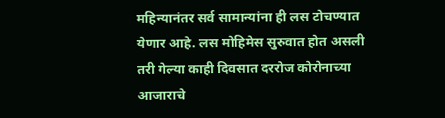महिन्यानंतर सर्व सामान्यांना ही लस टोचण्यात येणार आहे. लस मोहिमेस सुरुवात होत असली तरी गेल्या काही दिवसात दररोज कोरोनाच्या आजाराचे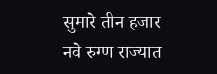सुमारे तीन हजार नवे रुग्ण राज्यात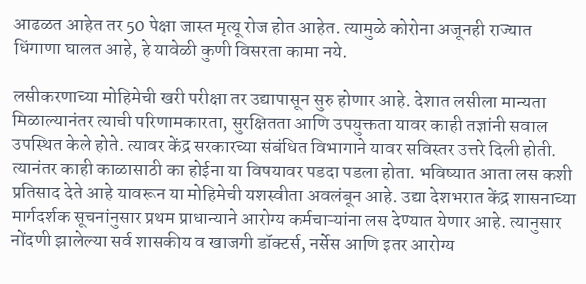आढळत आहेत तर 50 पेक्षा जास्त मृत्यू रोज होत आहेत. त्यामुळे कोरोना अजूनही राज्यात धिंगाणा घालत आहे, हे यावेळी कुणी विसरता कामा नये.

लसीकरणाच्या मोहिमेची खरी परीक्षा तर उद्यापासून सुरु होणार आहे. देशात लसीला मान्यता मिळाल्यानंतर त्याची परिणामकारता, सुरक्षितता आणि उपयुक्तता यावर काही तज्ञांनी सवाल उपस्थित केले होते. त्यावर केंद्र सरकारच्या संबंधित विभागाने यावर सविस्तर उत्तरे दिली होती. त्यानंतर काही काळासाठी का होईना या विषयावर पडदा पडला होता. भविष्यात आता लस कशी प्रतिसाद देते आहे यावरून या मोहिमेची यशस्वीता अवलंबून आहे. उद्या देशभरात केंद्र शासनाच्या मार्गदर्शक सूचनांनुसार प्रथम प्राधान्याने आरोग्य कर्मचाऱ्यांना लस देण्यात येणार आहे. त्यानुसार नोंदणी झालेल्या सर्व शासकीय व खाजगी डॉक्टर्स, नर्सेस आणि इतर आरोग्य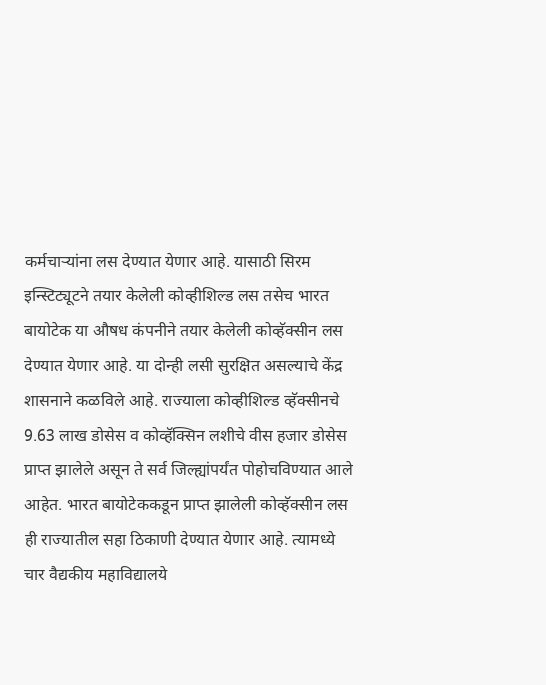कर्मचाऱ्यांना लस देण्यात येणार आहे. यासाठी सिरम इन्स्टिट्यूटने तयार केलेली कोव्हीशिल्ड लस तसेच भारत बायोटेक या औषध कंपनीने तयार केलेली कोव्हॅक्सीन लस देण्यात येणार आहे. या दोन्ही लसी सुरक्षित असल्याचे केंद्र शासनाने कळविले आहे. राज्याला कोव्हीशिल्ड व्हॅक्सीनचे 9.63 लाख डोसेस व कोव्हॅक्सिन लशीचे वीस हजार डोसेस प्राप्त झालेले असून ते सर्व जिल्ह्यांपर्यंत पोहोचविण्यात आले आहेत. भारत बायोटेककडून प्राप्त झालेली कोव्हॅक्सीन लस ही राज्यातील सहा ठिकाणी देण्यात येणार आहे. त्यामध्ये चार वैद्यकीय महाविद्यालये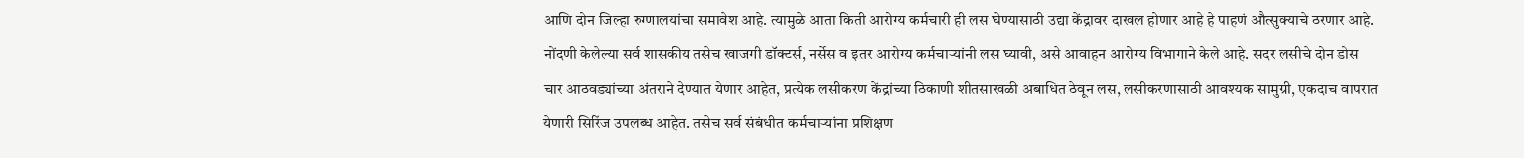आणि दोन जिल्हा रुग्णालयांचा समावेश आहे. त्यामुळे आता किती आरोग्य कर्मचारी ही लस घेण्यासाठी उद्या केंद्रावर दाखल होणार आहे हे पाहणं औत्सुक्याचे ठरणार आहे. नोंदणी केलेल्या सर्व शासकीय तसेच खाजगी डॉक्टर्स, नर्सेस व इतर आरोग्य कर्मचाऱ्यांनी लस घ्यावी, असे आवाहन आरोग्य विभागाने केले आहे. सदर लसीचे दोन डोस चार आठवड्यांच्या अंतराने देण्यात येणार आहेत, प्रत्येक लसीकरण केंद्रांच्या ठिकाणी शीतसाखळी अबाधित ठेवून लस, लसीकरणासाठी आवश्यक सामुग्री, एकदाच वापरात येणारी सिरिंज उपलब्ध आहेत. तसेच सर्व संबंधीत कर्मचाऱ्यांना प्रशिक्षण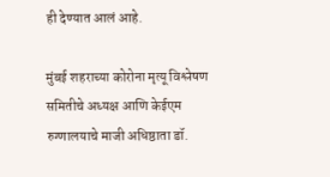ही देण्यात आलं आहे.

मुंबई शहराच्या कोरोना मृत्यू विश्लेषण समितीचे अध्यक्ष आणि केईएम रुग्णालयाचे माजी अधिष्ठाता डॉ.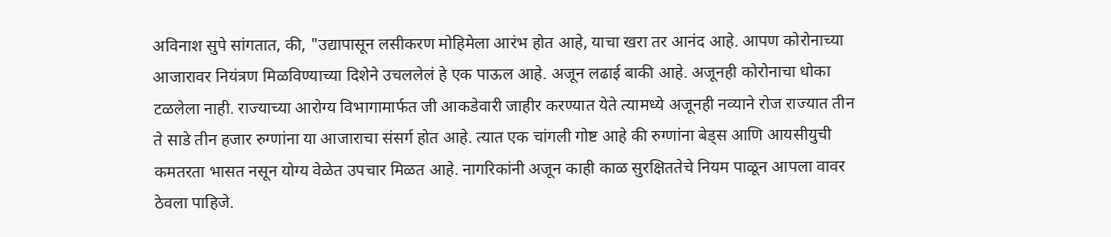अविनाश सुपे सांगतात, की, "उद्यापासून लसीकरण मोहिमेला आरंभ होत आहे, याचा खरा तर आनंद आहे. आपण कोरोनाच्या आजारावर नियंत्रण मिळविण्याच्या दिशेने उचललेलं हे एक पाऊल आहे. अजून लढाई बाकी आहे. अजूनही कोरोनाचा धोका टळलेला नाही. राज्याच्या आरोग्य विभागामार्फत जी आकडेवारी जाहीर करण्यात येते त्यामध्ये अजूनही नव्याने रोज राज्यात तीन ते साडे तीन हजार रुग्णांना या आजाराचा संसर्ग होत आहे. त्यात एक चांगली गोष्ट आहे की रुग्णांना बेड्स आणि आयसीयुची कमतरता भासत नसून योग्य वेळेत उपचार मिळत आहे. नागरिकांनी अजून काही काळ सुरक्षिततेचे नियम पाळून आपला वावर ठेवला पाहिजे.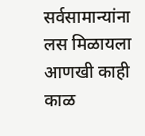सर्वसामान्यांना लस मिळायला आणखी काही काळ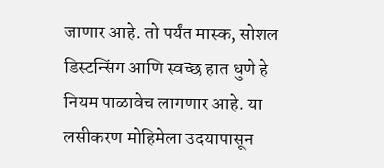जाणार आहे. तो पर्यंत मास्क, सोशल डिस्टन्सिंग आणि स्वच्छ हात धुणे हे नियम पाळावेच लागणार आहे. या लसीकरण मोहिमेला उदयापासून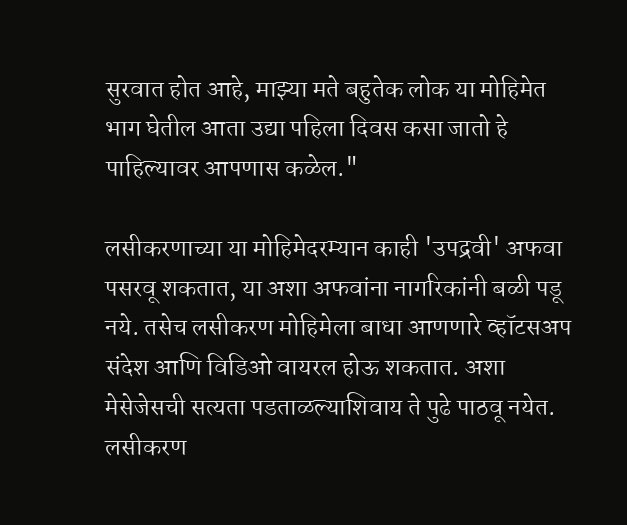सुरवात होत आहे, माझ्या मते बहुतेक लोक या मोहिमेत भाग घेतील आता उद्या पहिला दिवस कसा जातो हे पाहिल्यावर आपणास कळेल."

लसीकरणाच्या या मोहिमेदरम्यान काही 'उपद्रवी' अफवा पसरवू शकतात, या अशा अफवांना नागरिकांनी बळी पडू नये. तसेच लसीकरण मोहिमेला बाधा आणणारे व्हॉटसअप संदेश आणि विडिओ वायरल होऊ शकतात. अशा मेसेजेसची सत्यता पडताळल्याशिवाय ते पुढे पाठवू नयेत. लसीकरण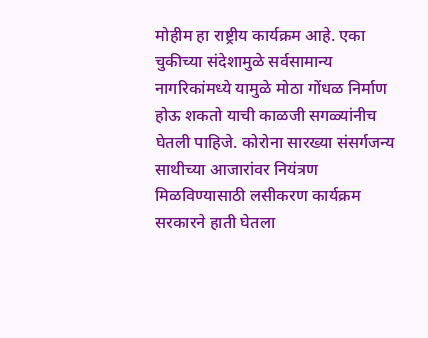मोहीम हा राष्ट्रीय कार्यक्रम आहे. एका चुकीच्या संदेशामुळे सर्वसामान्य नागरिकांमध्ये यामुळे मोठा गोंधळ निर्माण होऊ शकतो याची काळजी सगळ्यांनीच घेतली पाहिजे. कोरोना सारख्या संसर्गजन्य साथीच्या आजारांवर नियंत्रण मिळविण्यासाठी लसीकरण कार्यक्रम सरकारने हाती घेतला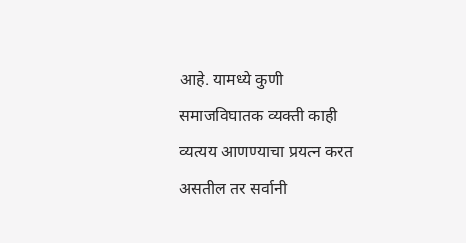आहे. यामध्ये कुणी समाजविघातक व्यक्ती काही व्यत्यय आणण्याचा प्रयत्न करत असतील तर सर्वानी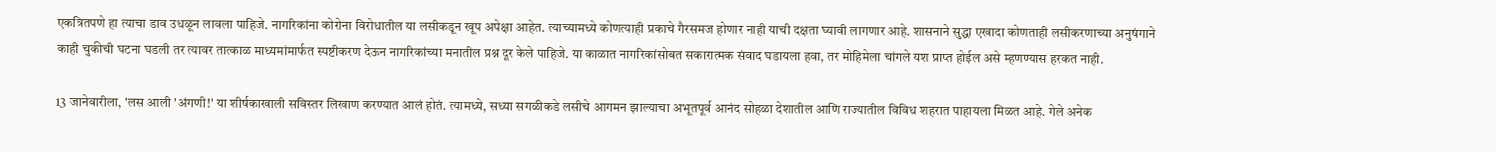एकत्रितपणे हा त्याचा डाव उधळून लावला पाहिजे. नागरिकांना कोरोना विरोधातील या लसीकडून खूप अपेक्षा आहेत. त्याच्यामध्ये कोणत्याही प्रकाचे गैरसमज होणार नाही याची दक्षता घ्यावी लागणार आहे. शासनाने सुद्धा एखादा कोणताही लसीकरणाच्या अनुषंगाने काही चुकीची घटना घडली तर त्यावर तात्काळ माध्यमांमार्फत स्पष्टीकरण देऊन नागरिकांच्या मनातील प्रश्न दूर केले पाहिजे. या काळात नागरिकांसोबत सकारात्मक संवाद घडायला हवा, तर मोहिमेला चांगले यश प्राप्त होईल असे म्हणण्यास हरकत नाही.

13 जानेवारीला, 'लस आली 'अंगणी!' या शीर्षकाखाली सविस्तर लिखाण करण्यात आलं होतं. त्यामध्ये, सध्या सगळीकडे लसीचे आगमन झाल्याचा अभूतपूर्व आनंद सोहळा देशातील आणि राज्यातील विविध शहरात पाहायला मिळत आहे. गेले अनेक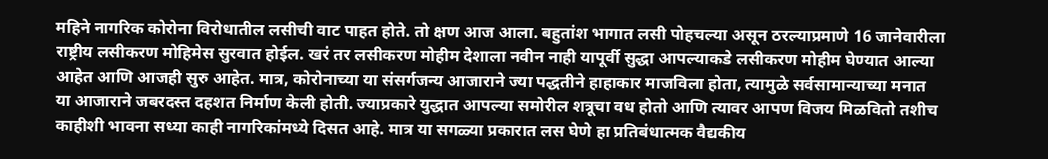महिने नागरिक कोरोना विरोधातील लसीची वाट पाहत होते. तो क्षण आज आला. बहुतांश भागात लसी पोहचल्या असून ठरल्याप्रमाणे 16 जानेवारीला राष्ट्रीय लसीकरण मोहिमेस सुरवात होईल. खरं तर लसीकरण मोहीम देशाला नवीन नाही यापूर्वी सुद्धा आपल्याकडे लसीकरण मोहीम घेण्यात आल्या आहेत आणि आजही सुरु आहेत. मात्र, कोरोनाच्या या संसर्गजन्य आजाराने ज्या पद्धतीने हाहाकार माजविला होता, त्यामुळे सर्वसामान्याच्या मनात या आजाराने जबरदस्त दहशत निर्माण केली होती. ज्याप्रकारे युद्धात आपल्या समोरील शत्रूचा वध होतो आणि त्यावर आपण विजय मिळवितो तशीच काहीशी भावना सध्या काही नागरिकांमध्ये दिसत आहे. मात्र या सगळ्या प्रकारात लस घेणे हा प्रतिबंधात्मक वैद्यकीय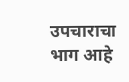उपचाराचा भाग आहे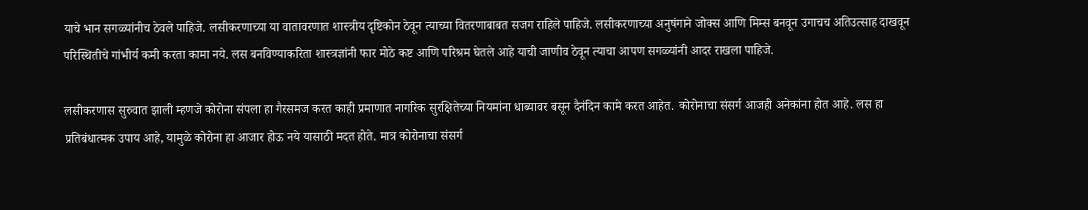याचे भान सगळ्यांनीच ठेवले पाहिजे. लसीकरणाच्या या वातावरणात शास्त्रीय दृष्टिकोन ठेवून त्याच्या वितरणाबाबत सजग राहिले पाहिजे. लसीकरणाच्या अनुषंगाने जोक्स आणि मिम्स बनवून उगाचच अतिउत्साह दाखवून परिस्थितीचे गांभीर्य कमी करता कामा नये. लस बनविण्याकरिता शास्त्रज्ञांनी फार मोठे कष्ट आणि परिश्रम घेतले आहे याची जाणीव ठेवून त्याचा आपण सगळ्यांनी आदर राखला पाहिजे.

लसीकरणास सुरुवात झाली म्हणजे कोरोना संपला हा गैरसमज करत काही प्रमाणात नागरिक सुरक्षितेच्या नियमांना धाब्यावर बसून दैनंदिन कामे करत आहेत. कोरोनाचा संसर्ग आजही अनेकांना होत आहे. लस हा प्रतिबंधात्मक उपाय आहे, यामुळे कोरोना हा आजार होऊ नये यासाठी मदत होते. मात्र कोरोनाचा संसर्ग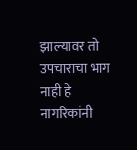झाल्यावर तो उपचाराचा भाग नाही हे नागरिकांनी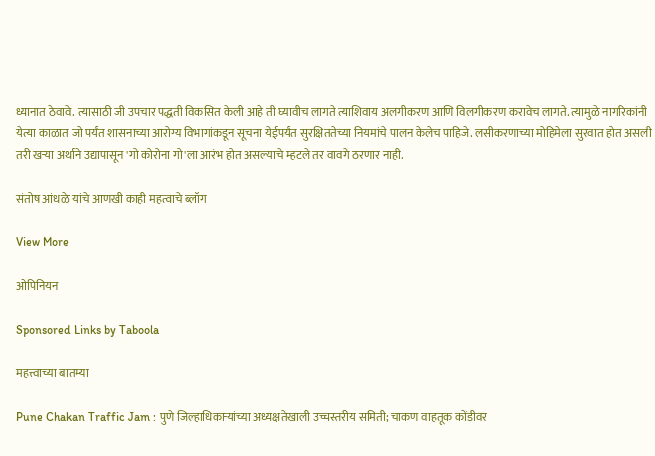ध्यानात ठेवावे. त्यासाठी जी उपचार पद्धती विकसित केली आहे ती घ्यावीच लागते त्याशिवाय अलगीकरण आणि विलगीकरण करावेच लागते. त्यामुळे नागरिकांनी येत्या काळात जो पर्यंत शासनाच्या आरोग्य विभागांकडून सूचना येईपर्यंत सुरक्षिततेच्या नियमांचे पालन केलेच पाहिजे. लसीकरणाच्या मोहिमेला सुरवात होत असली तरी खऱ्या अर्थाने उद्यापासून 'गो कोरोना गो'ला आरंभ होत असल्याचे म्हटले तर वावगे ठरणार नाही.

संतोष आंधळे यांचे आणखी काही महत्वाचे ब्लॉग

View More

ओपिनियन

Sponsored Links by Taboola

महत्त्वाच्या बातम्या

Pune Chakan Traffic Jam : पुणे जिल्हाधिकाऱ्यांच्या अध्यक्षतेखाली उच्चस्तरीय समिती; चाकण वाहतूक कोंडीवर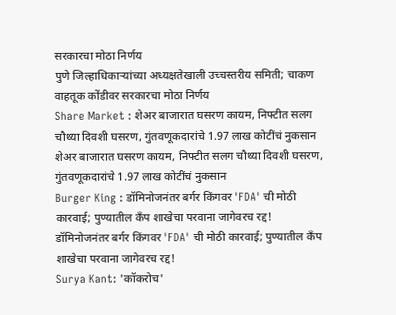सरकारचा मोठा निर्णय
पुणे जिल्हाधिकाऱ्यांच्या अध्यक्षतेखाली उच्चस्तरीय समिती; चाकण वाहतूक कोंडीवर सरकारचा मोठा निर्णय
Share Market : शेअर बाजारात घसरण कायम, निफ्टीत सलग चौथ्या दिवशी घसरण, गुंतवणूकदारांचे 1.97 लाख कोटींचं नुकसान
शेअर बाजारात घसरण कायम, निफ्टीत सलग चौथ्या दिवशी घसरण, गुंतवणूकदारांचे 1.97 लाख कोटींचं नुकसान
Burger King : डॉमिनोजनंतर बर्गर किंगवर 'FDA' ची मोठी कारवाई; पुण्यातील कँप शाखेचा परवाना जागेवरच रद्द!
डॉमिनोजनंतर बर्गर किंगवर 'FDA' ची मोठी कारवाई; पुण्यातील कँप शाखेचा परवाना जागेवरच रद्द!
Surya Kant: 'कॉकरोच'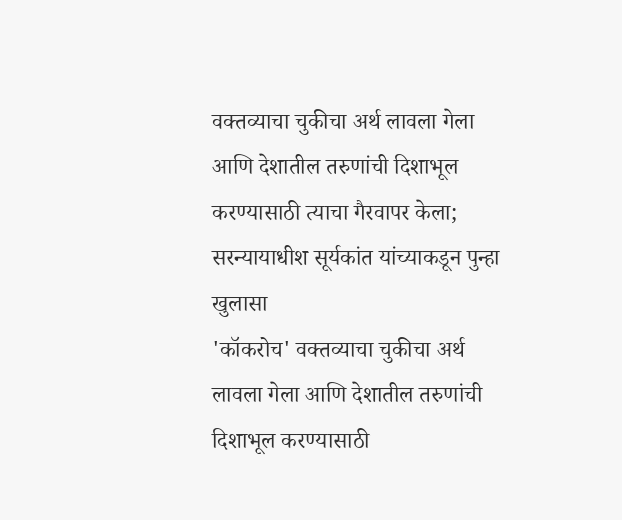वक्तव्याचा चुकीचा अर्थ लावला गेला आणि देशातील तरुणांची दिशाभूल करण्यासाठी त्याचा गैरवापर केला; सरन्यायाधीश सूर्यकांत यांच्याकडून पुन्हा खुलासा
'कॉकरोच' वक्तव्याचा चुकीचा अर्थ लावला गेला आणि देशातील तरुणांची दिशाभूल करण्यासाठी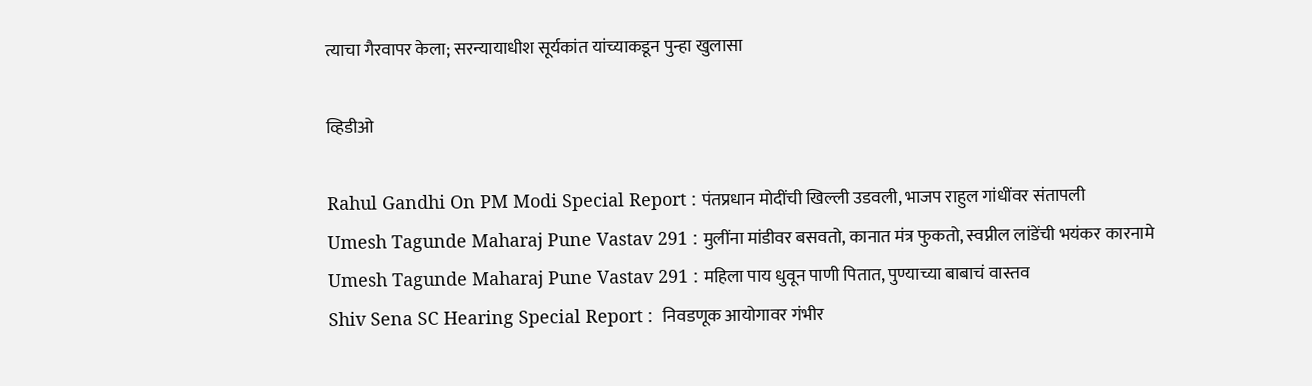त्याचा गैरवापर केला; सरन्यायाधीश सूर्यकांत यांच्याकडून पुन्हा खुलासा

व्हिडीओ

Rahul Gandhi On PM Modi Special Report : पंतप्रधान मोदींची खिल्ली उडवली, भाजप राहुल गांधींवर संतापली
Umesh Tagunde Maharaj Pune Vastav 291 : मुलींना मांडीवर बसवतो, कानात मंत्र फुकतो, स्वप्नील लांडेंची भयंकर कारनामे
Umesh Tagunde Maharaj Pune Vastav 291 : महिला पाय धुवून पाणी पितात, पुण्याच्या बाबाचं वास्तव
Shiv Sena SC Hearing Special Report :  निवडणूक आयोगावर गंभीर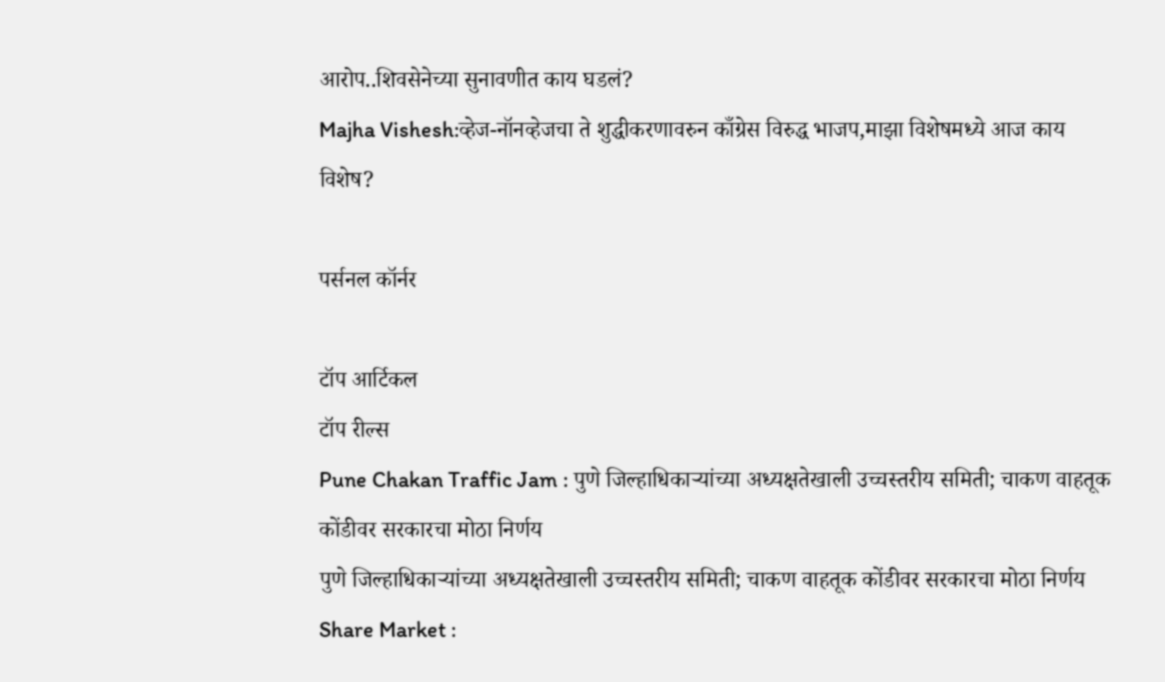आरोप..शिवसेनेच्या सुनावणीत काय घडलं?
Majha Vishesh:व्हेज-नॉनव्हेजचा ते शुद्धीकरणावरुन काँग्रेस विरुद्ध भाजप,माझा विशेषमध्ये आज काय विशेष?

पर्सनल कॉर्नर

टॉप आर्टिकल
टॉप रील्स
Pune Chakan Traffic Jam : पुणे जिल्हाधिकाऱ्यांच्या अध्यक्षतेखाली उच्चस्तरीय समिती; चाकण वाहतूक कोंडीवर सरकारचा मोठा निर्णय
पुणे जिल्हाधिकाऱ्यांच्या अध्यक्षतेखाली उच्चस्तरीय समिती; चाकण वाहतूक कोंडीवर सरकारचा मोठा निर्णय
Share Market :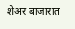शेअर बाजारात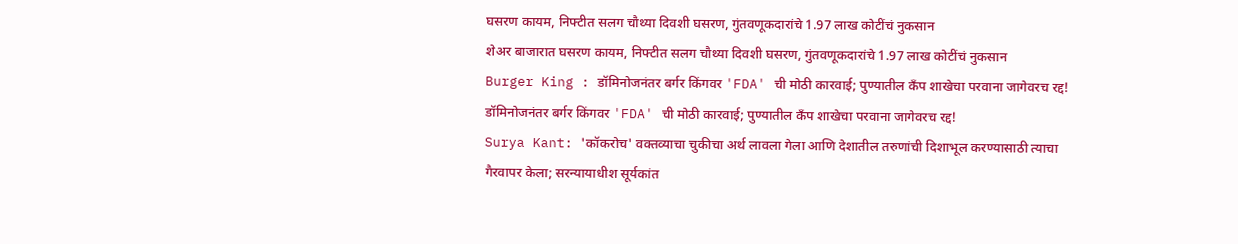घसरण कायम, निफ्टीत सलग चौथ्या दिवशी घसरण, गुंतवणूकदारांचे 1.97 लाख कोटींचं नुकसान
शेअर बाजारात घसरण कायम, निफ्टीत सलग चौथ्या दिवशी घसरण, गुंतवणूकदारांचे 1.97 लाख कोटींचं नुकसान
Burger King : डॉमिनोजनंतर बर्गर किंगवर 'FDA' ची मोठी कारवाई; पुण्यातील कँप शाखेचा परवाना जागेवरच रद्द!
डॉमिनोजनंतर बर्गर किंगवर 'FDA' ची मोठी कारवाई; पुण्यातील कँप शाखेचा परवाना जागेवरच रद्द!
Surya Kant: 'कॉकरोच' वक्तव्याचा चुकीचा अर्थ लावला गेला आणि देशातील तरुणांची दिशाभूल करण्यासाठी त्याचा गैरवापर केला; सरन्यायाधीश सूर्यकांत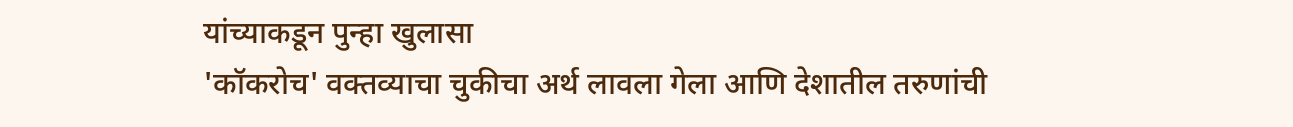यांच्याकडून पुन्हा खुलासा
'कॉकरोच' वक्तव्याचा चुकीचा अर्थ लावला गेला आणि देशातील तरुणांची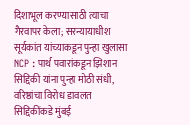दिशाभूल करण्यासाठी त्याचा गैरवापर केला; सरन्यायाधीश सूर्यकांत यांच्याकडून पुन्हा खुलासा
NCP : पार्थ पवारांकडून झिशान सिद्दिकी यांना पुन्हा मोठी संधी, वरिष्ठांचा विरोध डावलत सिद्दिकींकडे मुंबई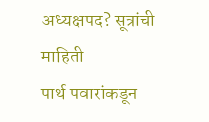अध्यक्षपद? सूत्रांची माहिती
पार्थ पवारांकडून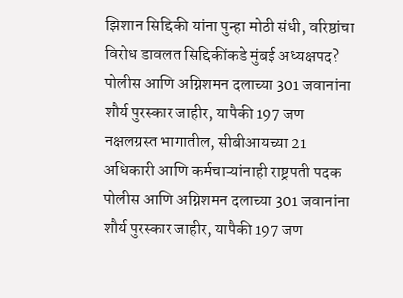झिशान सिद्दिकी यांना पुन्हा मोठी संधी, वरिष्ठांचा विरोध डावलत सिद्दिकींकडे मुंबई अध्यक्षपद?
पोलीस आणि अग्निशमन दलाच्या 301 जवानांना शौर्य पुरस्कार जाहीर, यापैकी 197 जण नक्षलग्रस्त भागातील, सीबीआयच्या 21 अधिकारी आणि कर्मचाऱ्यांनाही राष्ट्रपती पदक
पोलीस आणि अग्निशमन दलाच्या 301 जवानांना शौर्य पुरस्कार जाहीर, यापैकी 197 जण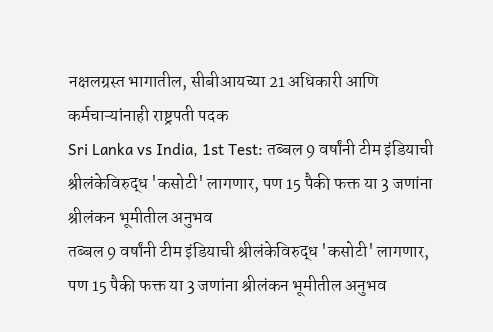नक्षलग्रस्त भागातील, सीबीआयच्या 21 अधिकारी आणि कर्मचाऱ्यांनाही राष्ट्रपती पदक
Sri Lanka vs India, 1st Test: तब्बल 9 वर्षांनी टीम इंडियाची श्रीलंकेविरुद्ध 'कसोटी' लागणार, पण 15 पैकी फक्त या 3 जणांना श्रीलंकन भूमीतील अनुभव
तब्बल 9 वर्षांनी टीम इंडियाची श्रीलंकेविरुद्ध 'कसोटी' लागणार, पण 15 पैकी फक्त या 3 जणांना श्रीलंकन भूमीतील अनुभव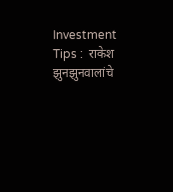Investment Tips :  राकेश झुनझुनवालांचे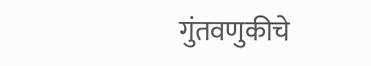गुंतवणुकीचे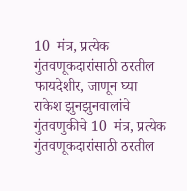10  मंत्र, प्रत्येक गुंतवणूकदारांसाठी ठरतील फायदेशीर, जाणून घ्या
राकेश झुनझुनवालांचे गुंतवणुकीचे 10  मंत्र, प्रत्येक गुंतवणूकदारांसाठी ठरतील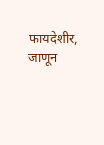फायदेशीर, जाणून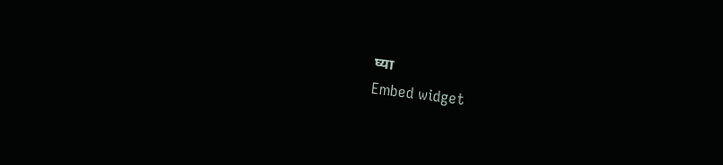घ्या
Embed widget